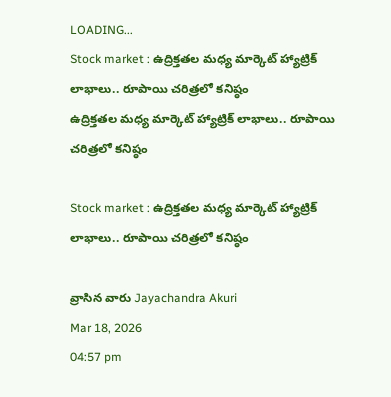LOADING...
Stock market : ఉద్రిక్తతల మధ్య మార్కెట్ హ్యాట్రిక్ లాభాలు.. రూపాయి చరిత్రలో కనిష్ఠం
ఉద్రిక్తతల మధ్య మార్కెట్ హ్యాట్రిక్ లాభాలు.. రూపాయి చరిత్రలో కనిష్ఠం

Stock market : ఉద్రిక్తతల మధ్య మార్కెట్ హ్యాట్రిక్ లాభాలు.. రూపాయి చరిత్రలో కనిష్ఠం

వ్రాసిన వారు Jayachandra Akuri
Mar 18, 2026
04:57 pm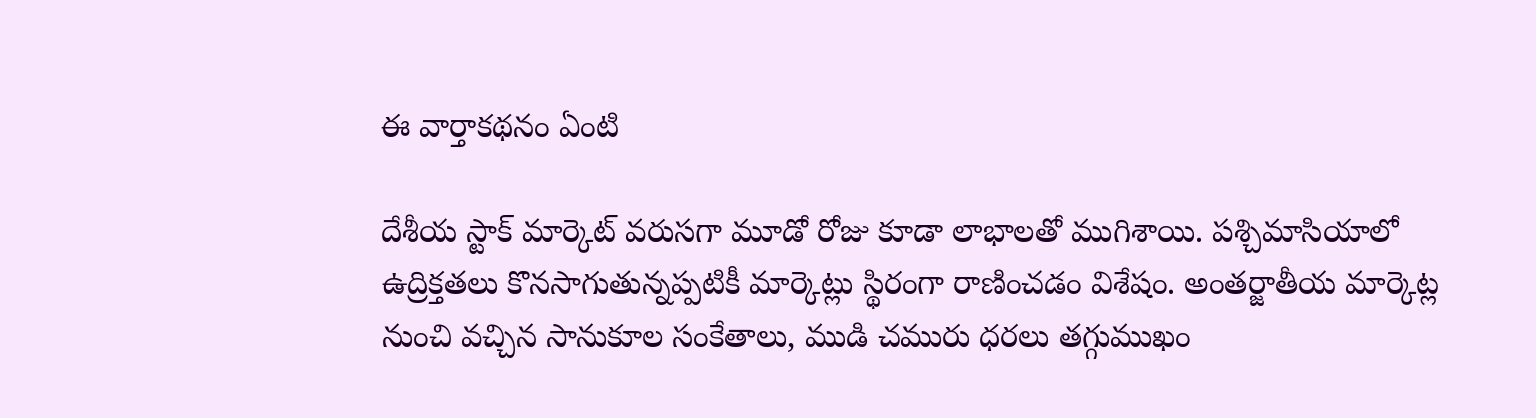ఈ వార్తాకథనం ఏంటి

దేశీయ స్టాక్ మార్కెట్ వరుసగా మూడో రోజు కూడా లాభాలతో ముగిశాయి. పశ్చిమాసియాలో ఉద్రిక్తతలు కొనసాగుతున్నప్పటికీ మార్కెట్లు స్థిరంగా రాణించడం విశేషం. అంతర్జాతీయ మార్కెట్ల నుంచి వచ్చిన సానుకూల సంకేతాలు, ముడి చమురు ధరలు తగ్గుముఖం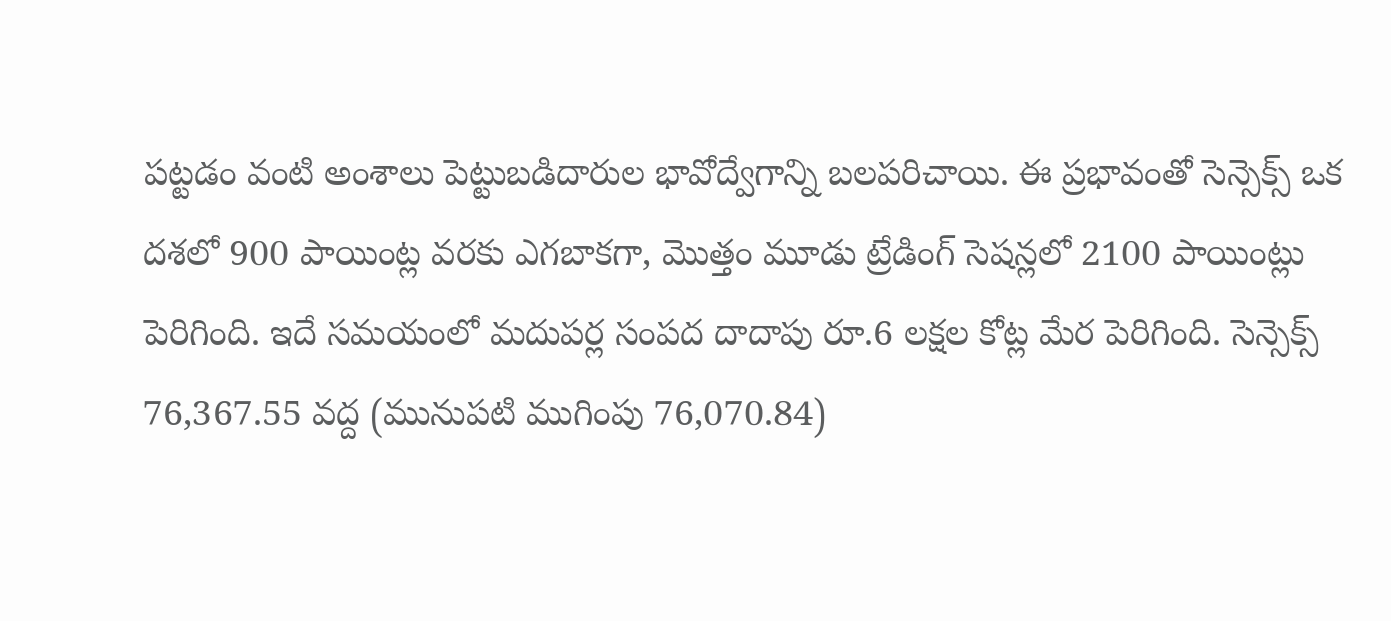పట్టడం వంటి అంశాలు పెట్టుబడిదారుల భావోద్వేగాన్ని బలపరిచాయి. ఈ ప్రభావంతో సెన్సెక్స్ ఒక దశలో 900 పాయింట్ల వరకు ఎగబాకగా, మొత్తం మూడు ట్రేడింగ్ సెషన్లలో 2100 పాయింట్లు పెరిగింది. ఇదే సమయంలో మదుపర్ల సంపద దాదాపు రూ.6 లక్షల కోట్ల మేర పెరిగింది. సెన్సెక్స్ 76,367.55 వద్ద (మునుపటి ముగింపు 76,070.84)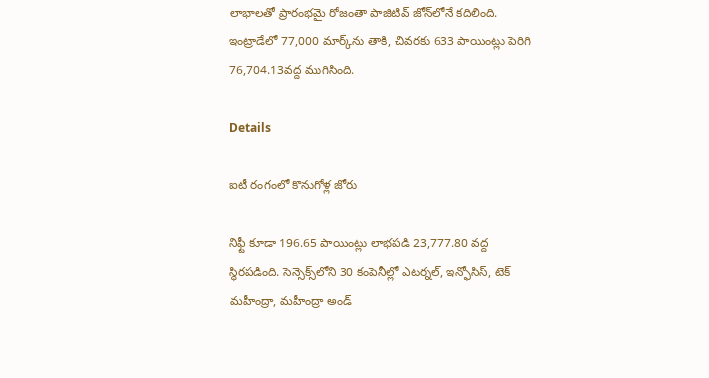లాభాలతో ప్రారంభమై రోజంతా పాజిటివ్ జోన్‌లోనే కదిలింది. ఇంట్రాడేలో 77,000 మార్క్‌ను తాకి, చివరకు 633 పాయింట్లు పెరిగి 76,704.13వద్ద ముగిసింది.

Details

ఐటీ రంగంలో కొనుగోళ్ల జోరు

నిఫ్టీ కూడా 196.65 పాయింట్లు లాభపడి 23,777.80 వద్ద స్థిరపడింది. సెన్సెక్స్‌లోని 30 కంపెనీల్లో ఎటర్నల్, ఇన్ఫోసిస్, టెక్ మహీంద్రా, మహీంద్రా అండ్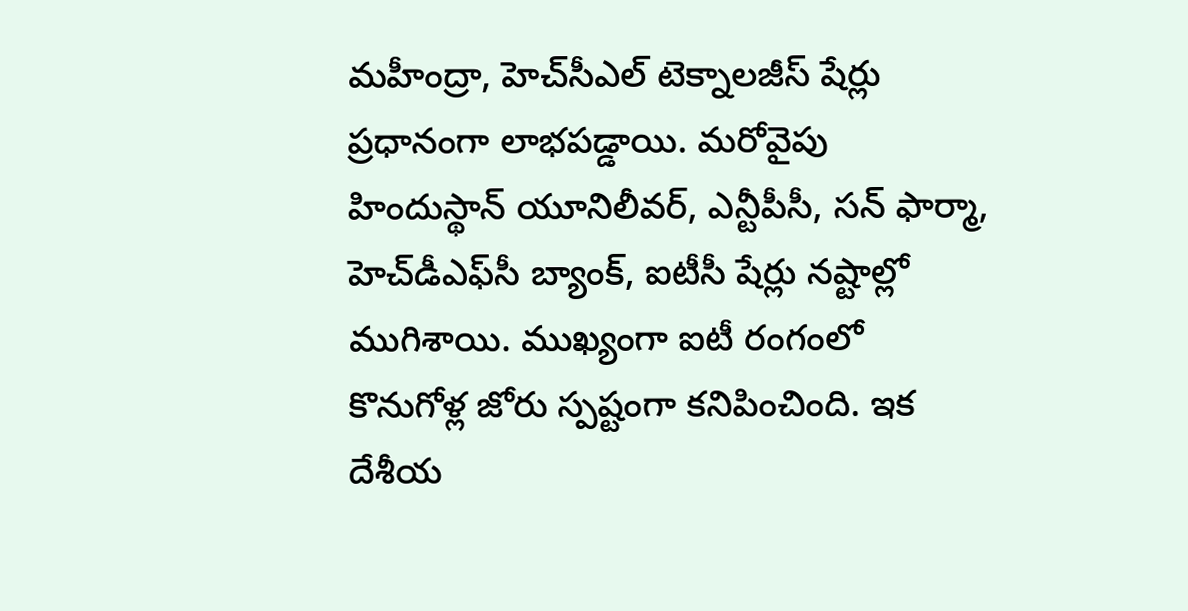మహీంద్రా, హెచ్‌సీఎల్ టెక్నాలజీస్ షేర్లు ప్రధానంగా లాభపడ్డాయి. మరోవైపు హిందుస్థాన్ యూనిలీవర్, ఎన్టీపీసీ, సన్ ఫార్మా, హెచ్‌డీఎఫ్‌సీ బ్యాంక్, ఐటీసీ షేర్లు నష్టాల్లో ముగిశాయి. ముఖ్యంగా ఐటీ రంగంలో కొనుగోళ్ల జోరు స్పష్టంగా కనిపించింది. ఇక దేశీయ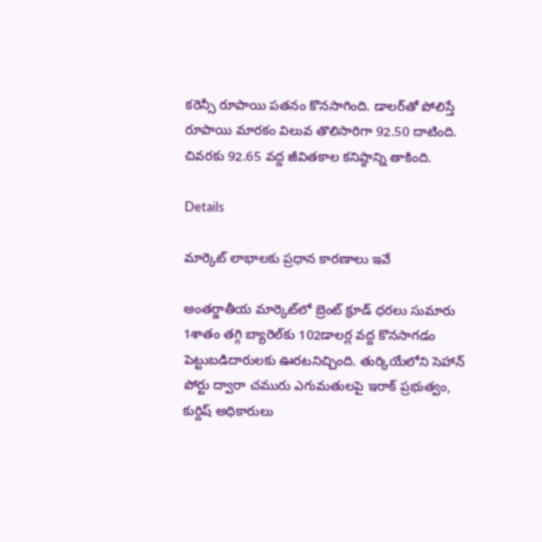కరెన్సీ రూపాయి పతనం కొనసాగింది. డాలర్‌తో పోలిస్తే రూపాయి మారకం విలువ తొలిసారిగా 92.50 దాటింది. చివరకు 92.65 వద్ద జీవితకాల కనిష్ఠాన్ని తాకింది.

Details

మార్కెట్ లాభాలకు ప్రధాన కారణాలు ఇవే

అంతర్జాతీయ మార్కెట్‌లో బ్రెంట్ క్రూడ్ ధరలు సుమారు 1శాతం తగ్గి బ్యారెల్‌కు 102డాలర్ల వద్ద కొనసాగడం పెట్టుబడిదారులకు ఊరటనిచ్చింది. తుర్కియేలోని సెహాన్ పోర్టు ద్వారా చమురు ఎగుమతులపై ఇరాక్ ప్రభుత్వం, కుర్దిష్ అధికారులు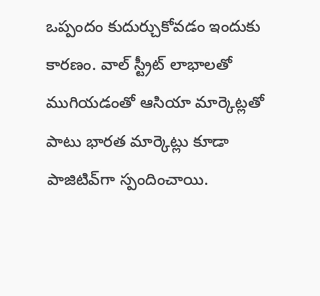ఒప్పందం కుదుర్చుకోవడం ఇందుకు కారణం. వాల్ స్ట్రీట్ లాభాలతో ముగియడంతో ఆసియా మార్కెట్లతో పాటు భారత మార్కెట్లు కూడా పాజిటివ్‌గా స్పందించాయి.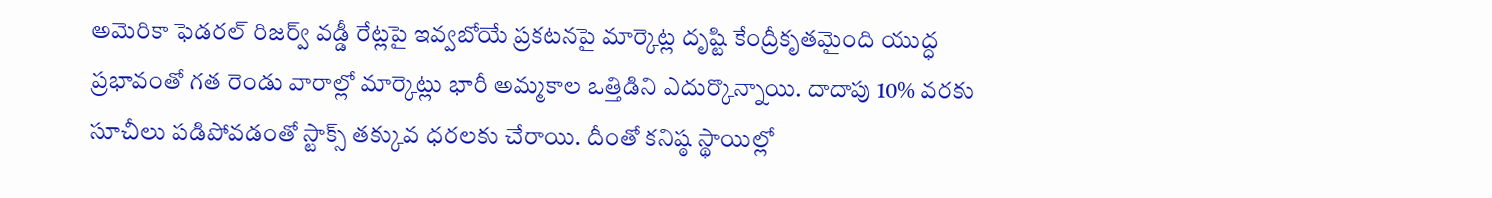అమెరికా ఫెడరల్ రిజర్వ్ వడ్డీ రేట్లపై ఇవ్వబోయే ప్రకటనపై మార్కెట్ల దృష్టి కేంద్రీకృతమైంది యుద్ధ ప్రభావంతో గత రెండు వారాల్లో మార్కెట్లు భారీ అమ్మకాల ఒత్తిడిని ఎదుర్కొన్నాయి. దాదాపు 10% వరకు సూచీలు పడిపోవడంతో స్టాక్స్ తక్కువ ధరలకు చేరాయి. దీంతో కనిష్ఠ స్థాయిల్లో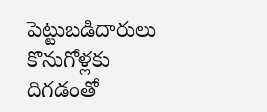పెట్టుబడిదారులు కొనుగోళ్లకు దిగడంతో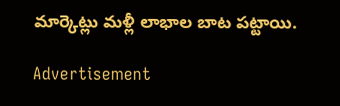మార్కెట్లు మళ్లీ లాభాల బాట పట్టాయి.

Advertisement